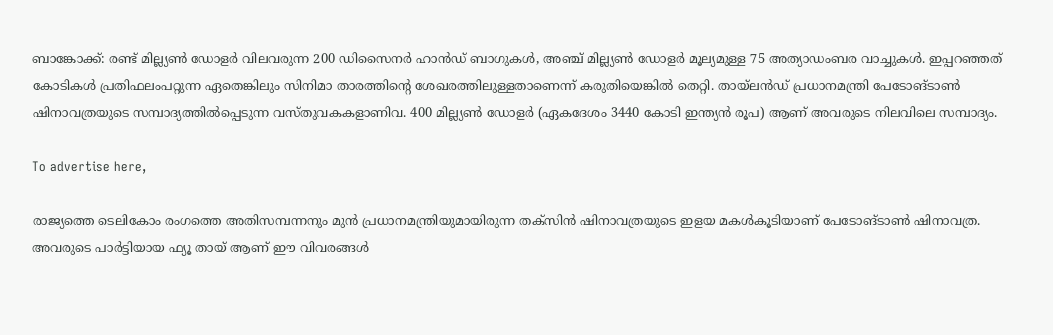ബാങ്കോക്ക്: രണ്ട് മില്ല്യൺ ഡോളർ വിലവരുന്ന 200 ഡിസൈനർ ഹാൻഡ് ബാഗുകൾ, അഞ്ച് മില്ല്യൺ ഡോളർ മൂല്യമുള്ള 75 അത്യാഡംബര വാച്ചുകൾ. ഇപ്പറഞ്ഞത് കോടികൾ പ്രതിഫലംപറ്റുന്ന ഏതെങ്കിലും സിനിമാ താരത്തിന്റെ ശേഖരത്തിലുള്ളതാണെന്ന് കരുതിയെങ്കിൽ തെറ്റി. തായ്ലൻഡ് പ്രധാനമന്ത്രി പേടോങ്ടാൺ ഷിനാവത്രയുടെ സമ്പാദ്യത്തിൽപ്പെടുന്ന വസ്തുവകകളാണിവ. 400 മില്ല്യൺ ഡോളർ (ഏകദേശം 3440 കോടി ഇന്ത്യൻ രൂപ) ആണ് അവരുടെ നിലവിലെ സമ്പാദ്യം.

To advertise here,

രാജ്യത്തെ ടെലികോം രംഗത്തെ അതിസമ്പന്നനും മുൻ പ്രധാനമന്ത്രിയുമായിരുന്ന തക്സിൻ ഷിനാവത്രയുടെ ഇളയ മകൾകൂടിയാണ് പേടോങ്ടാൺ ഷിനാവത്ര. അവരുടെ പാർട്ടിയായ ഫ്യൂ തായ് ആണ് ഈ വിവരങ്ങൾ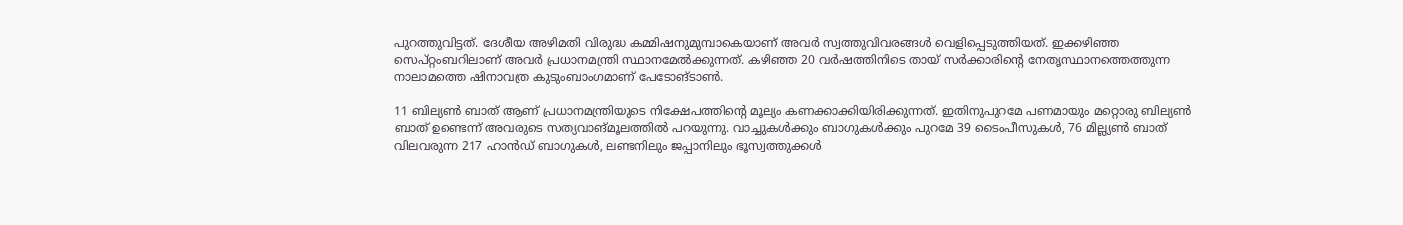പുറത്തുവിട്ടത്. ദേശീയ അഴിമതി വിരുദ്ധ കമ്മിഷനുമുമ്പാകെയാണ് അവർ സ്വത്തുവിവരങ്ങൾ വെളിപ്പെടുത്തിയത്. ഇക്കഴിഞ്ഞ സെപ്റ്റംബറിലാണ് അവർ പ്രധാനമന്ത്രി സ്ഥാനമേൽക്കുന്നത്. കഴിഞ്ഞ 20 വർഷത്തിനിടെ തായ് സർക്കാരിന്റെ നേതൃസ്ഥാനത്തെത്തുന്ന നാലാമത്തെ ഷിനാവത്ര കുടുംബാംഗമാണ് പേടോങ്ടാൺ.

11 ബില്യൺ ബാത് ആണ് പ്രധാനമന്ത്രിയുടെ നിക്ഷേപത്തിന്റെ മൂല്യം കണക്കാക്കിയിരിക്കുന്നത്. ഇതിനുപുറമേ പണമായും മറ്റൊരു ബില്യൺ ബാത് ഉണ്ടെന്ന് അവരുടെ സത്യവാങ്മൂലത്തിൽ പറയുന്നു. വാച്ചുകൾക്കും ബാഗുകൾക്കും പുറമേ 39 ടൈംപീസുകൾ, 76 മില്ല്യൺ ബാത് വിലവരുന്ന 217 ഹാൻഡ് ബാഗുകൾ, ലണ്ടനിലും ജപ്പാനിലും ഭൂസ്വത്തുക്കൾ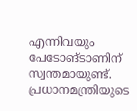എന്നിവയും പേടോങ്ടാണിന് സ്വന്തമായുണ്ട്. പ്രധാനമന്ത്രിയുടെ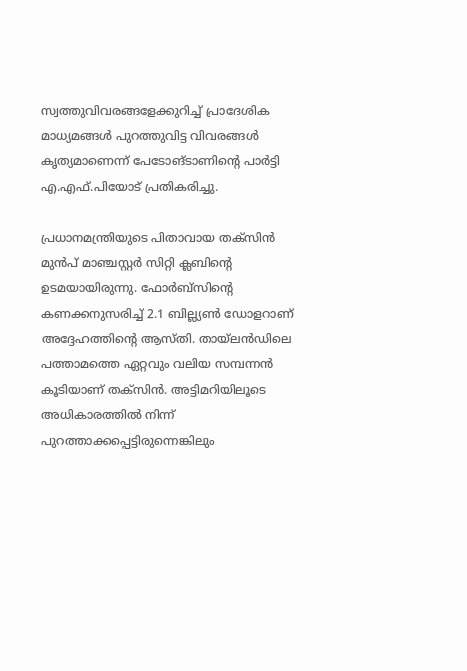സ്വത്തുവിവരങ്ങളേക്കുറിച്ച് പ്രാദേശിക മാധ്യമങ്ങൾ പുറത്തുവിട്ട വിവരങ്ങൾ കൃത്യമാണെന്ന് പേടോങ്ടാണിന്റെ പാർട്ടി എ.എഫ്.പിയോട് പ്രതികരിച്ചു.

പ്രധാനമന്ത്രിയുടെ പിതാവായ തക്സിൻ മുൻപ് മാഞ്ചസ്റ്റർ സിറ്റി ക്ലബിന്റെ ഉടമയായിരുന്നു. ഫോർബ്സിന്റെ കണക്കനുസരിച്ച് 2.1 ബില്ല്യൺ ഡോളറാണ് അദ്ദേഹത്തിന്റെ ആസ്തി. തായ്ലൻഡിലെ പത്താമത്തെ ഏറ്റവും വലിയ സമ്പന്നൻ കൂടിയാണ് തക്സിൻ. അട്ടിമറിയിലൂടെ അധികാരത്തിൽ നിന്ന് പുറത്താക്കപ്പെട്ടിരുന്നെങ്കിലും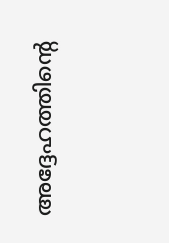അദ്ദേഹത്തിന്റെ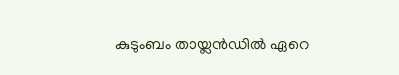കുടുംബം തായ്ലൻഡിൽ ഏറെ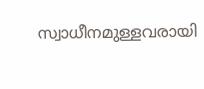സ്വാധീനമുള്ളവരായി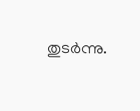തുടർന്നു.